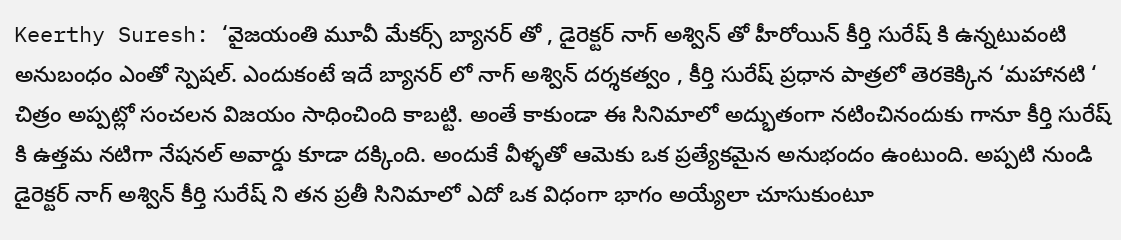Keerthy Suresh: ‘వైజయంతి మూవీ మేకర్స్ బ్యానర్ తో , డైరెక్టర్ నాగ్ అశ్విన్ తో హీరోయిన్ కీర్తి సురేష్ కి ఉన్నటువంటి అనుబంధం ఎంతో స్పెషల్. ఎందుకంటే ఇదే బ్యానర్ లో నాగ్ అశ్విన్ దర్శకత్వం , కీర్తి సురేష్ ప్రధాన పాత్రలో తెరకెక్కిన ‘మహానటి ‘ చిత్రం అప్పట్లో సంచలన విజయం సాధించింది కాబట్టి. అంతే కాకుండా ఈ సినిమాలో అద్భుతంగా నటించినందుకు గానూ కీర్తి సురేష్ కి ఉత్తమ నటిగా నేషనల్ అవార్డు కూడా దక్కింది. అందుకే వీళ్ళతో ఆమెకు ఒక ప్రత్యేకమైన అనుభందం ఉంటుంది. అప్పటి నుండి డైరెక్టర్ నాగ్ అశ్విన్ కీర్తి సురేష్ ని తన ప్రతీ సినిమాలో ఎదో ఒక విధంగా భాగం అయ్యేలా చూసుకుంటూ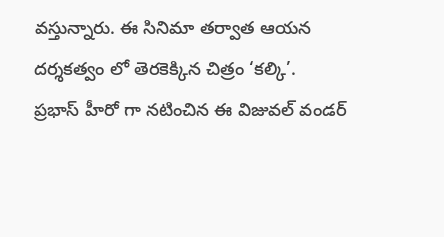వస్తున్నారు. ఈ సినిమా తర్వాత ఆయన దర్శకత్వం లో తెరకెక్కిన చిత్రం ‘కల్కి’.
ప్రభాస్ హీరో గా నటించిన ఈ విజువల్ వండర్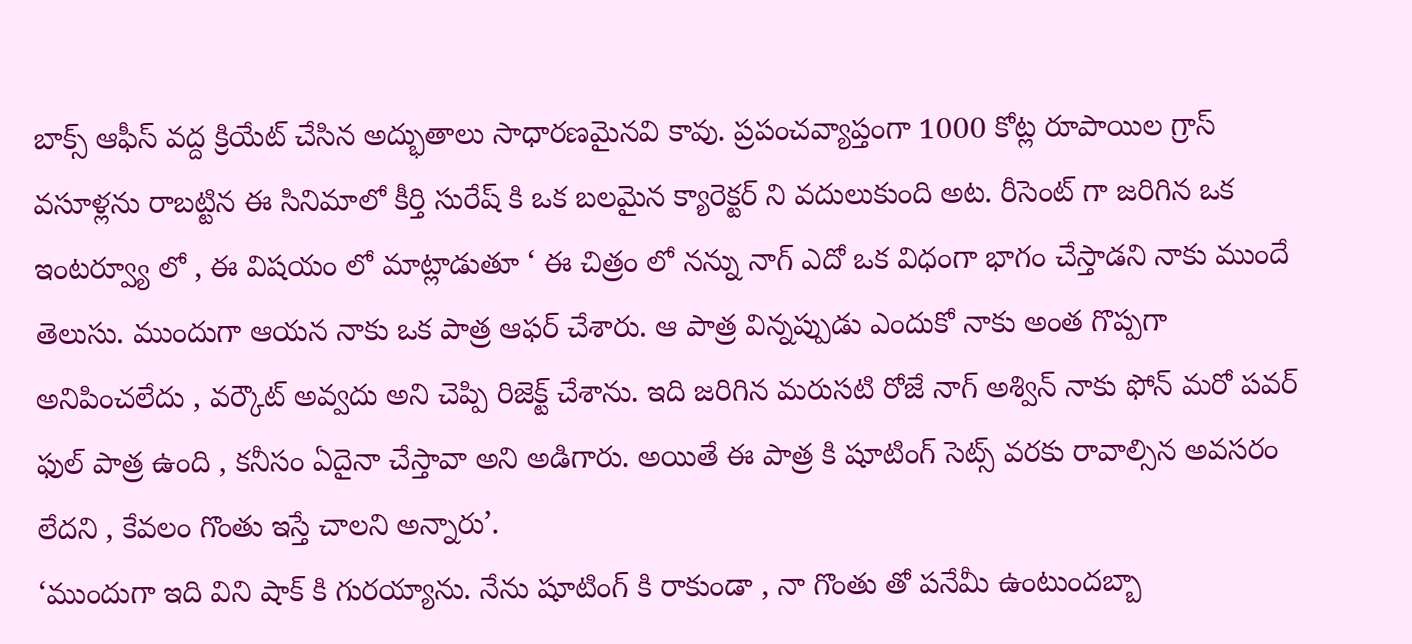బాక్స్ ఆఫీస్ వద్ద క్రియేట్ చేసిన అద్భుతాలు సాధారణమైనవి కావు. ప్రపంచవ్యాప్తంగా 1000 కోట్ల రూపాయిల గ్రాస్ వసూళ్లను రాబట్టిన ఈ సినిమాలో కీర్తి సురేష్ కి ఒక బలమైన క్యారెక్టర్ ని వదులుకుంది అట. రీసెంట్ గా జరిగిన ఒక ఇంటర్వ్యూ లో , ఈ విషయం లో మాట్లాడుతూ ‘ ఈ చిత్రం లో నన్ను నాగ్ ఎదో ఒక విధంగా భాగం చేస్తాడని నాకు ముందే తెలుసు. ముందుగా ఆయన నాకు ఒక పాత్ర ఆఫర్ చేశారు. ఆ పాత్ర విన్నప్పుడు ఎందుకో నాకు అంత గొప్పగా అనిపించలేదు , వర్కౌట్ అవ్వదు అని చెప్పి రిజెక్ట్ చేశాను. ఇది జరిగిన మరుసటి రోజే నాగ్ అశ్విన్ నాకు ఫోన్ మరో పవర్ ఫుల్ పాత్ర ఉంది , కనీసం ఏదైనా చేస్తావా అని అడిగారు. అయితే ఈ పాత్ర కి షూటింగ్ సెట్స్ వరకు రావాల్సిన అవసరం లేదని , కేవలం గొంతు ఇస్తే చాలని అన్నారు’.
‘ముందుగా ఇది విని షాక్ కి గురయ్యాను. నేను షూటింగ్ కి రాకుండా , నా గొంతు తో పనేమీ ఉంటుందబ్బా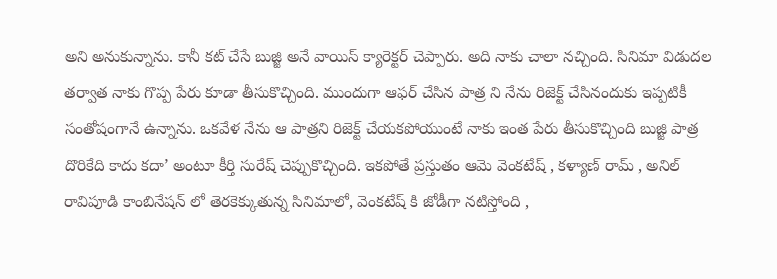అని అనుకున్నాను. కానీ కట్ చేసే బుజ్జి అనే వాయిస్ క్యారెక్టర్ చెప్పారు. అది నాకు చాలా నచ్చింది. సినిమా విడుదల తర్వాత నాకు గొప్ప పేరు కూడా తీసుకొచ్చింది. ముందుగా ఆఫర్ చేసిన పాత్ర ని నేను రిజెక్ట్ చేసినందుకు ఇప్పటికీ సంతోషంగానే ఉన్నాను. ఒకవేళ నేను ఆ పాత్రని రిజెక్ట్ చేయకపోయుంటే నాకు ఇంత పేరు తీసుకొచ్చింది బుజ్జి పాత్ర దొరికేది కాదు కదా’ అంటూ కీర్తి సురేష్ చెప్పుకొచ్చింది. ఇకపోతే ప్రస్తుతం ఆమె వెంకటేష్ , కళ్యాణ్ రామ్ , అనిల్ రావిపూడి కాంబినేషన్ లో తెరకెక్కుతున్న సినిమాలో, వెంకటేష్ కి జోడీగా నటిస్తోంది ,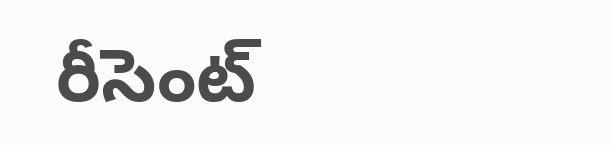రీసెంట్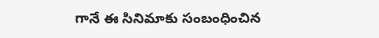గానే ఈ సినిమాకు సంబంధించిన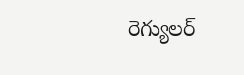రెగ్యులర్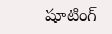షూటింగ్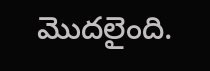మొదలైంది.